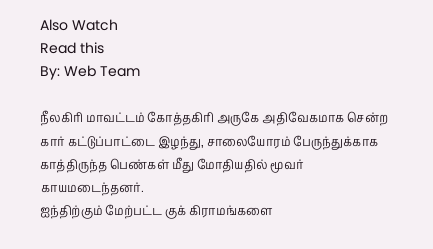Also Watch
Read this
By: Web Team

நீலகிரி மாவட்டம் கோத்தகிரி அருகே அதிவேகமாக சென்ற கார் கட்டுப்பாட்டை இழந்து, சாலையோரம் பேருந்துக்காக காத்திருந்த பெண்கள் மீது மோதியதில் மூவர் காயமடைந்தனர்.
ஐந்திற்கும் மேற்பட்ட குக் கிராமங்களை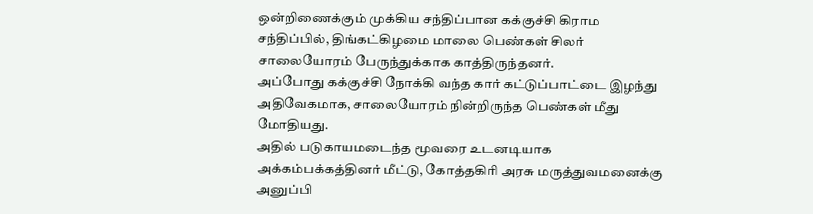ஒன்றிணைக்கும் முக்கிய சந்திப்பான கக்குச்சி கிராம சந்திப்பில், திங்கட்கிழமை மாலை பெண்கள் சிலர் சாலையோரம் பேருந்துக்காக காத்திருந்தனர்.
அப்போது கக்குச்சி நோக்கி வந்த கார் கட்டுப்பாட்டை இழந்து அதிவேகமாக, சாலையோரம் நின்றிருந்த பெண்கள் மீது மோதியது.
அதில் படுகாயமடைந்த மூவரை உடனடியாக அக்கம்பக்கத்தினர் மீட்டு, கோத்தகிரி அரசு மருத்துவமனைக்கு அனுப்பி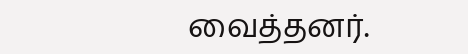வைத்தனர்.